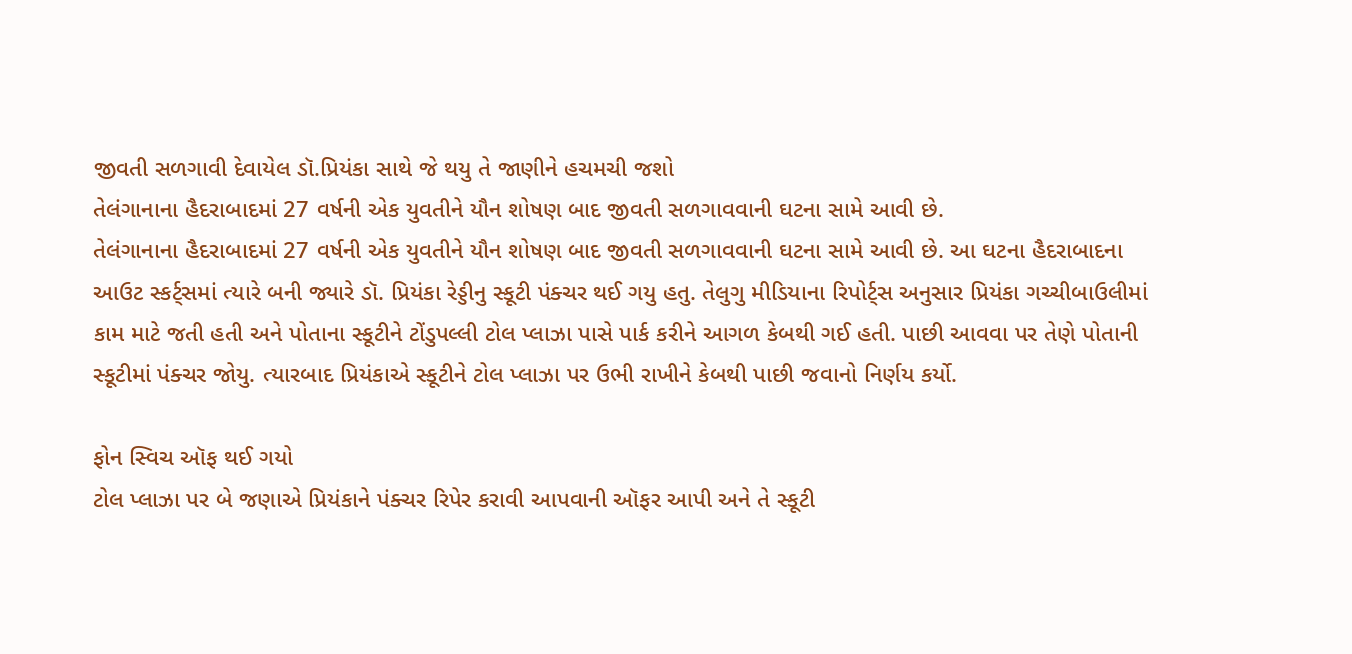જીવતી સળગાવી દેવાયેલ ડૉ.પ્રિયંકા સાથે જે થયુ તે જાણીને હચમચી જશો
તેલંગાનાના હૈદરાબાદમાં 27 વર્ષની એક યુવતીને યૌન શોષણ બાદ જીવતી સળગાવવાની ઘટના સામે આવી છે.
તેલંગાનાના હૈદરાબાદમાં 27 વર્ષની એક યુવતીને યૌન શોષણ બાદ જીવતી સળગાવવાની ઘટના સામે આવી છે. આ ઘટના હૈદરાબાદના આઉટ સ્કર્ટ્સમાં ત્યારે બની જ્યારે ડૉ. પ્રિયંકા રેડ્ડીનુ સ્કૂટી પંક્ચર થઈ ગયુ હતુ. તેલુગુ મીડિયાના રિપોર્ટ્સ અનુસાર પ્રિયંકા ગચ્ચીબાઉલીમાં કામ માટે જતી હતી અને પોતાના સ્કૂટીને ટોંડુપલ્લી ટોલ પ્લાઝા પાસે પાર્ક કરીને આગળ કેબથી ગઈ હતી. પાછી આવવા પર તેણે પોતાની સ્કૂટીમાં પંક્ચર જોયુ. ત્યારબાદ પ્રિયંકાએ સ્કૂટીને ટોલ પ્લાઝા પર ઉભી રાખીને કેબથી પાછી જવાનો નિર્ણય કર્યો.

ફોન સ્વિચ ઑફ થઈ ગયો
ટોલ પ્લાઝા પર બે જણાએ પ્રિયંકાને પંક્ચર રિપેર કરાવી આપવાની ઑફર આપી અને તે સ્કૂટી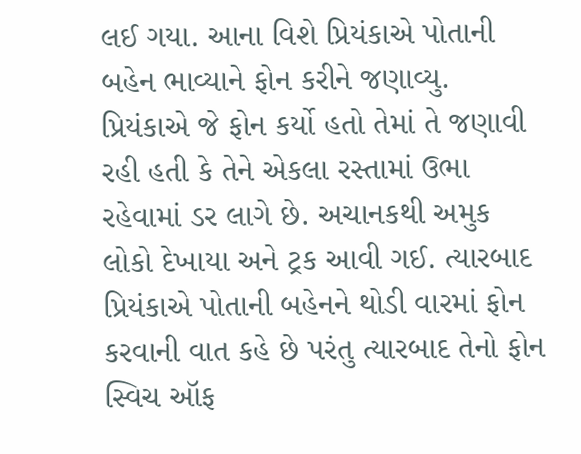લઈ ગયા. આના વિશે પ્રિયંકાએ પોતાની બહેન ભાવ્યાને ફોન કરીને જણાવ્યુ. પ્રિયંકાએ જે ફોન કર્યો હતો તેમાં તે જણાવી રહી હતી કે તેને એકલા રસ્તામાં ઉભા રહેવામાં ડર લાગે છે. અચાનકથી અમુક લોકો દેખાયા અને ટ્રક આવી ગઈ. ત્યારબાદ પ્રિયંકાએ પોતાની બહેનને થોડી વારમાં ફોન કરવાની વાત કહે છે પરંતુ ત્યારબાદ તેનો ફોન સ્વિચ ઑફ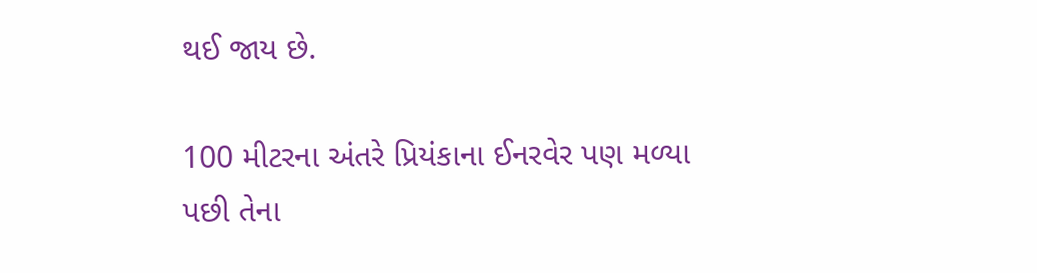થઈ જાય છે.

100 મીટરના અંતરે પ્રિયંકાના ઈનરવેર પણ મળ્યા
પછી તેના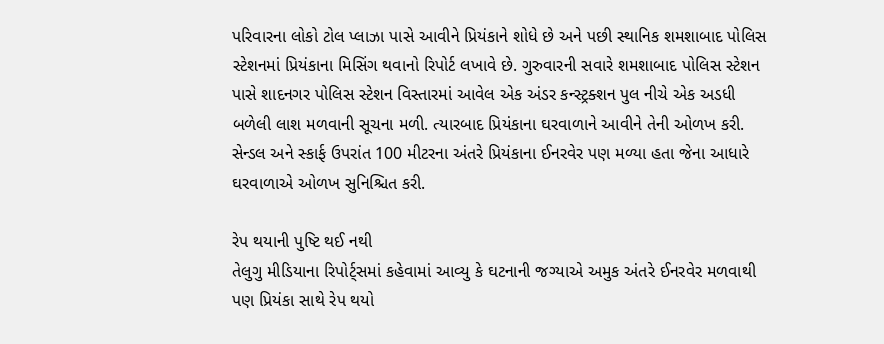પરિવારના લોકો ટોલ પ્લાઝા પાસે આવીને પ્રિયંકાને શોધે છે અને પછી સ્થાનિક શમશાબાદ પોલિસ સ્ટેશનમાં પ્રિયંકાના મિસિંગ થવાનો રિપોર્ટ લખાવે છે. ગુરુવારની સવારે શમશાબાદ પોલિસ સ્ટેશન પાસે શાદનગર પોલિસ સ્ટેશન વિસ્તારમાં આવેલ એક અંડર કન્સ્ટ્રક્શન પુલ નીચે એક અડધી બળેલી લાશ મળવાની સૂચના મળી. ત્યારબાદ પ્રિયંકાના ઘરવાળાને આવીને તેની ઓળખ કરી. સેન્ડલ અને સ્કાર્ફ ઉપરાંત 100 મીટરના અંતરે પ્રિયંકાના ઈનરવેર પણ મળ્યા હતા જેના આધારે ઘરવાળાએ ઓળખ સુનિશ્ચિત કરી.

રેપ થયાની પુષ્ટિ થઈ નથી
તેલુગુ મીડિયાના રિપોર્ટ્સમાં કહેવામાં આવ્યુ કે ઘટનાની જગ્યાએ અમુક અંતરે ઈનરવેર મળવાથી પણ પ્રિયંકા સાથે રેપ થયો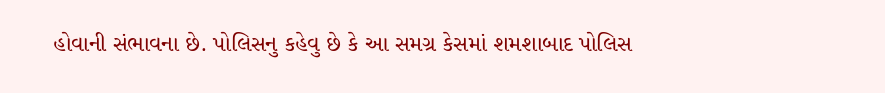હોવાની સંભાવના છે. પોલિસનુ કહેવુ છે કે આ સમગ્ર કેસમાં શમશાબાદ પોલિસ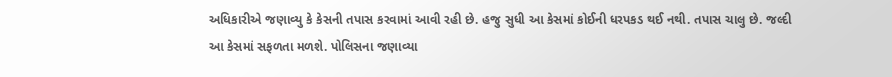અધિકારીએ જણાવ્યુ કે કેસની તપાસ કરવામાં આવી રહી છે. હજુ સુધી આ કેસમાં કોઈની ધરપકડ થઈ નથી. તપાસ ચાલુ છે. જલ્દી આ કેસમાં સફળતા મળશે. પોલિસના જણાવ્યા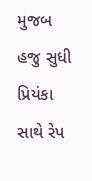મુજબ હજુ સુધી પ્રિયંકા સાથે રેપ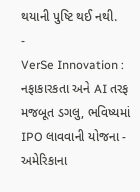થયાની પુષ્ટિ થઈ નથી.
-
VerSe Innovation : નફાકારકતા અને AI તરફ મજબૂત ડગલુ, ભવિષ્યમાં IPO લાવવાની યોજના -
અમેરિકાના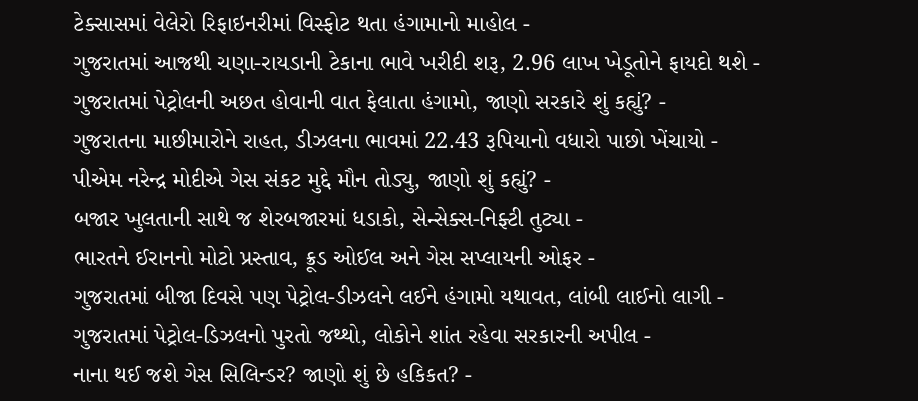ટેક્સાસમાં વેલેરો રિફાઇનરીમાં વિસ્ફોટ થતા હંગામાનો માહોલ -
ગુજરાતમાં આજથી ચણા-રાયડાની ટેકાના ભાવે ખરીદી શરૂ, 2.96 લાખ ખેડૂતોને ફાયદો થશે -
ગુજરાતમાં પેટ્રોલની અછત હોવાની વાત ફેલાતા હંગામો, જાણો સરકારે શું કહ્યું? -
ગુજરાતના માછીમારોને રાહત, ડીઝલના ભાવમાં 22.43 રૂપિયાનો વધારો પાછો ખેંચાયો -
પીએમ નરેન્દ્ર મોદીએ ગેસ સંકટ મુદ્દે મૌન તોડ્યુ, જાણો શું કહ્યું? -
બજાર ખુલતાની સાથે જ શેરબજારમાં ધડાકો, સેન્સેક્સ-નિફ્ટી તુટ્યા -
ભારતને ઈરાનનો મોટો પ્રસ્તાવ, ક્રૂડ ઓઈલ અને ગેસ સપ્લાયની ઓફર -
ગુજરાતમાં બીજા દિવસે પણ પેટ્રોલ-ડીઝલને લઈને હંગામો યથાવત, લાંબી લાઈનો લાગી -
ગુજરાતમાં પેટ્રોલ-ડિઝલનો પુરતો જથ્થો, લોકોને શાંત રહેવા સરકારની અપીલ -
નાના થઈ જશે ગેસ સિલિન્ડર? જાણો શું છે હકિકત? -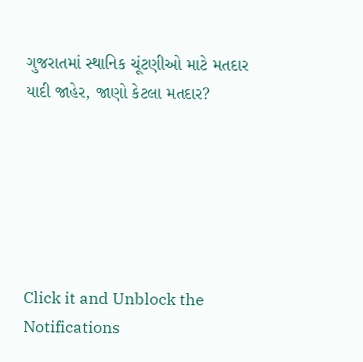ગુજરાતમાં સ્થાનિક ચૂંટણીઓ માટે મતદાર યાદી જાહેર, જાણો કેટલા મતદાર?






Click it and Unblock the Notifications